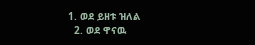1. ወደ ይዘቱ ዝለል
  2. ወደ ዋናዉ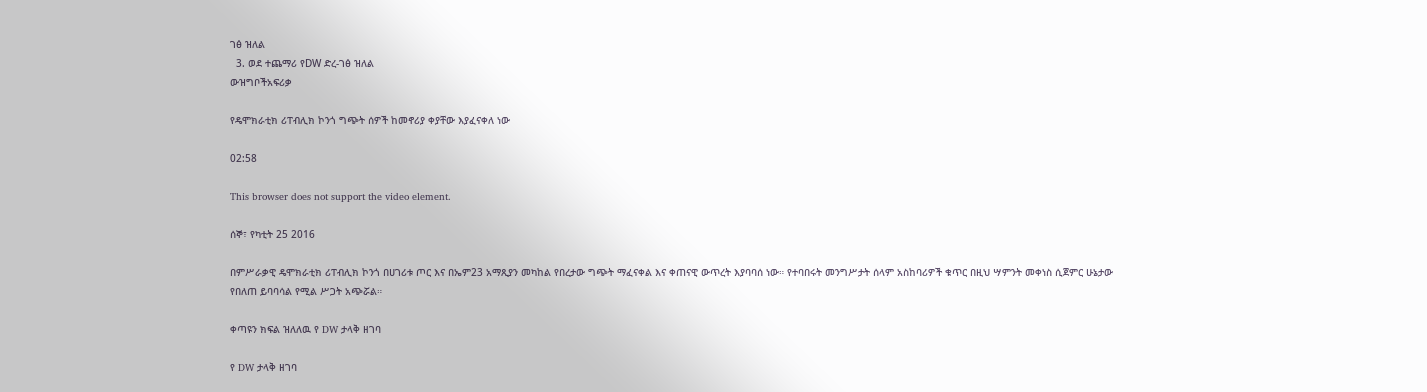ገፅ ዝለል
  3. ወደ ተጨማሪ የDW ድረ-ገፅ ዝለል
ውዝግቦችአፍሪቃ

የዴሞክራቲክ ሪፐብሊክ ኮንጎ ግጭት ሰዎች ከመኖሪያ ቀያቸው እያፈናቀለ ነው

02:58

This browser does not support the video element.

ሰኞ፣ የካቲት 25 2016

በምሥራቃዊ ዴሞክራቲክ ሪፐብሊክ ኮንጎ በሀገሪቱ ጦር እና በኤም23 አማጺያን መካከል የበረታው ግጭት ማፈናቀል እና ቀጠናዊ ውጥረት እያባባሰ ነው። የተባበሩት መንግሥታት ሰላም አስከባሪዎች ቁጥር በዚህ ሣምንት መቀነስ ሲጀምር ሁኔታው የበለጠ ይባባሳል የሚል ሥጋት አጭሯል።

ቀጣዩን ክፍል ዝለለዉ የ DW ታላቅ ዘገባ

የ DW ታላቅ ዘገባ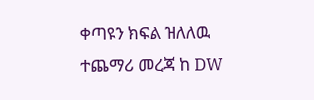ቀጣዩን ክፍል ዝለለዉ ተጨማሪ መረጃ ከ DW